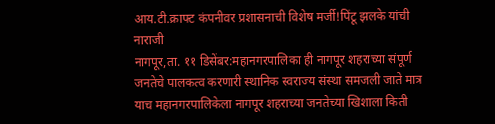आय.टी.क्राफ्ट कंपनीवर प्रशासनाची विशेष मर्जी!पिंटू झलके यांची नाराजी
नागपूर,ता. ११ डिसेंबर:महानगरपालिका ही नागपूर शहराच्या संपूर्ण जनतेचे पालकत्व करणारी स्थानिक स्वराज्य संस्था समजली जाते मात्र याच महानगरपालिकेला नागपूर शहराच्या जनतेच्या खिशाला किती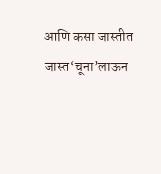आणि कसा जास्तीत जास्त‘चूना’लाऊन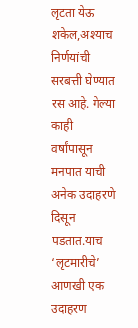लृटता येऊ शकेल,अश्याच निर्णयांची सरबत्ती घेण्यात रस आहे. गेल्या काही वर्षांपासून मनपात याची अनेक उदाहरणे दिसून पडतात.याच ‘लृटमारीचे’ आणखी एक उदाहरण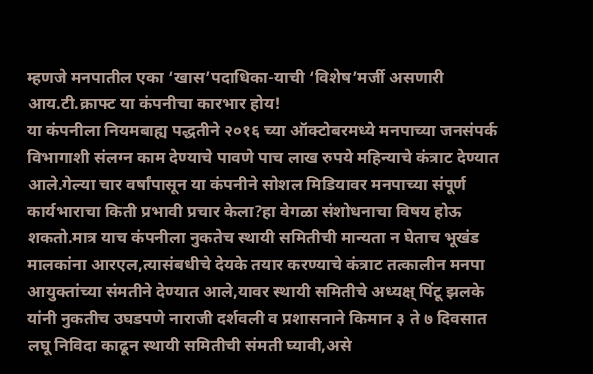म्हणजे मनपातील एका ‘खास’पदाधिका-याची ‘विशेष’मर्जी असणारी आय.टी.क्राफ्ट या कंपनीचा कारभार होय!
या कंपनीला नियमबाह्य पद्धतीने २०१६ च्या ऑक्टोबरमध्ये मनपाच्या जनसंपर्क विभागाशी संलग्न काम देण्याचे पावणे पाच लाख रुपये महिन्याचे कंत्राट देण्यात आले.गेल्या चार वर्षांपासून या कंपनीने सोशल मिडियावर मनपाच्या संपूर्ण कार्यभाराचा किती प्रभावी प्रचार केला?हा वेगळा संशोधनाचा विषय होऊ शकतो.मात्र याच कंपनीला नुकतेच स्थायी समितीची मान्यता न घेताच भूखंड मालकांना आरएल,त्यासंबधीचे देयके तयार करण्याचे कंत्राट तत्कालीन मनपा आयुक्तांच्या संमतीने देण्यात आले,यावर स्थायी समितीचे अध्यक्ष् पिंटू झलके यांनी नुकतीच उघडपणे नाराजी दर्शवली व प्रशासनाने किमान ३ ते ७ दिवसात लघू निविदा काढून स्थायी समितीची संमती घ्यावी,असे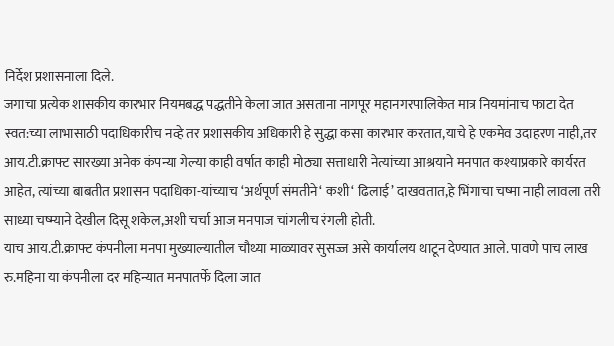निर्देश प्रशासनाला दिले.
जगाचा प्रत्येक शासकीय कारभार नियमबद्ध पद्धतीने केला जात असताना नागपूर महानगरपालिकेत मात्र नियमांनाच फाटा देत स्वत:च्या लाभासाठी पदाधिकारीच नव्हे तर प्रशासकीय अधिकारी हे सुद्धा कसा कारभार करतात,याचे हे एकमेव उदाहरण नाही,तर आय.टी.क्राफ्ट सारख्या अनेक कंपन्या गेल्या काही वर्षात काही मोठ्या सत्ताधारी नेत्यांच्या आश्रयाने मनपात कश्याप्रकारे कार्यरत आहेत, त्यांच्या बाबतीत प्रशासन पदाधिका-यांच्याच ‘अर्थपूर्ण संमतीने‘ कशी‘ ढिलाई’ दाखवतात,हे भिंगाचा चष्मा नाही लावला तरी साध्या चष्म्याने देखील दिसू शकेल,अशी चर्चा आज मनपाज चांगलीच रंगली होती.
याच आय.टी.क्राफ्ट कंपनीला मनपा मुख्याल्यातील चौथ्या माळ्यावर सुसज्ज असे कार्यालय थाटून देण्यात आले. पावणे पाच लाख रु.महिना या कंपनीला दर महिन्यात मनपातर्फे दिला जात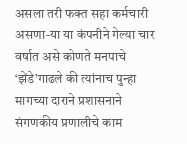असला तरी फक्त सहा कर्मचारी असणा-या या कंपनीने गेल्या चार वर्षात असे कोणते मनपाचे ‘झेंडे’गाढले की त्यांनाच पुन्हा मागच्या दाराने प्रशासनाने संगणकीय प्रणालीचे काम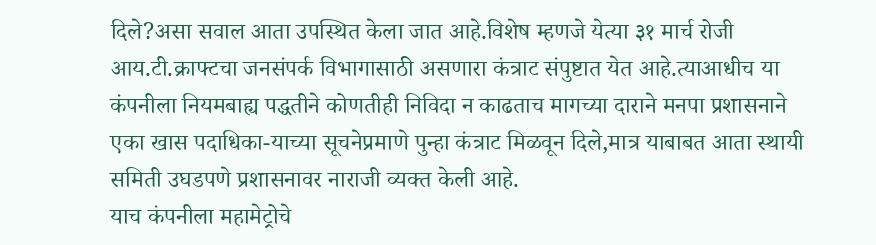दिले?असा सवाल आता उपस्थित केला जात आहे.विशेष म्हणजे येत्या ३१ मार्च रोजी आय.टी.क्राफ्टचा जनसंपर्क विभागासाठी असणारा कंत्राट संपुष्टात येत आहे.त्याआधीच या कंपनीला नियमबाह्य पद्धतीने कोणतीही निविदा न काढताच मागच्या दाराने मनपा प्रशासनाने एका खास पदाधिका-याच्या सूचनेप्रमाणे पुन्हा कंत्राट मिळवून दिले,मात्र याबाबत आता स्थायी समिती उघडपणे प्रशासनावर नाराजी व्यक्त केली आहे.
याच कंपनीला महामेट्रोचे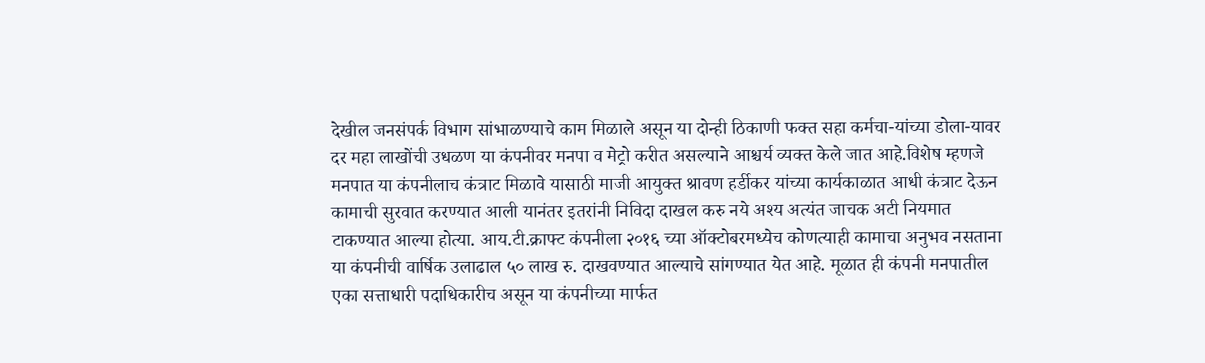देखील जनसंपर्क विभाग सांभाळण्याचे काम मिळाले असून या दोन्ही ठिकाणी फक्त सहा कर्मचा-यांच्या डोला-यावर दर महा लाखोंची उधळण या कंपनीवर मनपा व मेट्रो करीत असल्याने आश्चर्य व्यक्त केले जात आहे.विशेष म्हणजे मनपात या कंपनीलाच कंत्राट मिळावे यासाठी माजी आयुक्त श्रावण हर्डीकर यांच्या कार्यकाळात आधी कंत्राट देऊन कामाची सुरवात करण्यात आली यानंतर इतरांनी निविदा दाखल करु नये अश्य अत्यंत जाचक अटी नियमात टाकण्यात आल्या होत्या. आय.टी.क्राफ्ट कंपनीला २०१६ च्या ऑक्टोबरमध्येच कोणत्याही कामाचा अनुभव नसताना या कंपनीची वार्षिक उलाढाल ५० लाख रु. दाखवण्यात आल्याचे सांगण्यात येत आहे. मूळात ही कंपनी मनपातील एका सत्ताधारी पदाधिकारीच असून या कंपनीच्या मार्फत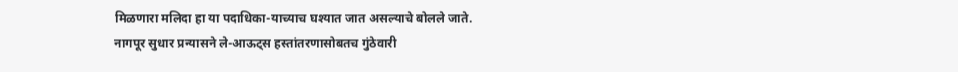मिळणारा मलिदा हा या पदाधिका-याच्याच घश्यात जात असल्याचे बोलले जाते.
नागपूर सुधार प्रन्यासने ले-आऊट्स हस्तांतरणासोबतच गुंठेवारी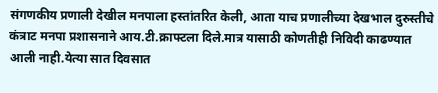संगणकीय प्रणाली देखील मनपाला हस्तांतरित केली, आता याच प्रणालीच्या देखभाल दुरुस्तीचे कंत्राट मनपा प्रशासनाने आय.टी.क्राफ्टला दिले.मात्र यासाठी कोणतीही निविदी काढण्यात आली नाही.येत्या सात दिवसात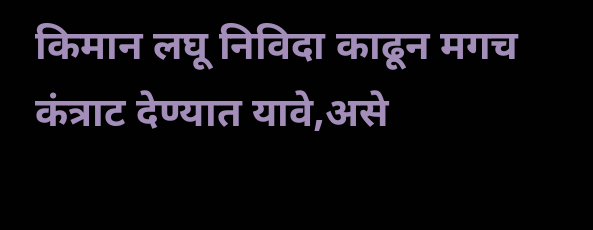किमान लघू निविदा काढून मगच कंत्राट देण्यात यावे,असे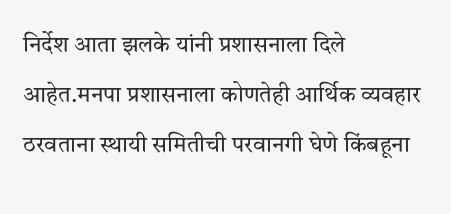निर्देश आता झलके यांनी प्रशासनाला दिले आहेत.मनपा प्रशासनाला कोणतेही आर्थिक व्यवहार ठरवताना स्थायी समितीची परवानगी घेणे किंबहूना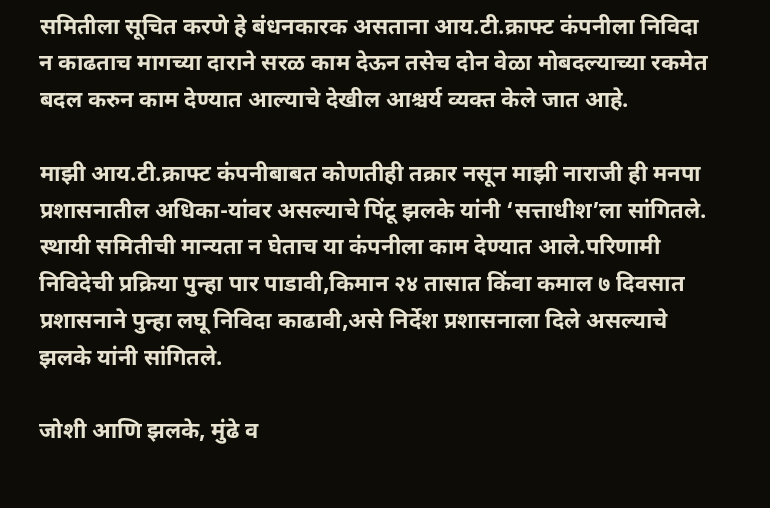समितीला सूचित करणे हे बंधनकारक असताना आय.टी.क्राफ्ट कंपनीला निविदा न काढताच मागच्या दाराने सरळ काम देऊन तसेच दोन वेळा मोबदल्याच्या रकमेत बदल करुन काम देण्यात आल्याचे देखील आश्चर्य व्यक्त केले जात आहे.

माझी आय.टी.क्राफ्ट कंपनीबाबत कोणतीही तक्रार नसून माझी नाराजी ही मनपा प्रशासनातील अधिका-यांवर असल्याचे पिंटू झलके यांनी ‘सत्ताधीश’ला सांगितले. स्थायी समितीची मान्यता न घेताच या कंपनीला काम देण्यात आले.परिणामी निविदेची प्रक्रिया पुन्हा पार पाडावी,किमान २४ तासात किंवा कमाल ७ दिवसात प्रशासनाने पुन्हा लघू निविदा काढावी,असे निर्देश प्रशासनाला दिले असल्याचे झलके यांनी सांगितले.

जोशी आणि झलके, मुंढे व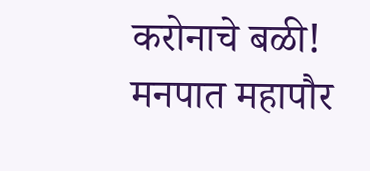करोनाचे बळी!
मनपात महापौर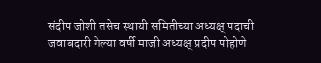संदीप जोशी तसेच स्थायी समितीच्या अध्यक्ष् पदाची जवाबदारी गेल्या वर्षी माजी अध्यक्ष् प्रदीप पोहोणे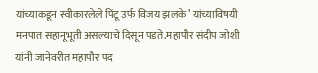यांच्याकडून स्वीकारलेले पिंटू उर्फ विजय झलके’ यांच्याविषयी मनपात सहानूभूती असल्याचे दिसून पडते.महापौर संदीप जोशी यांनी जानेवरीत महापौर पद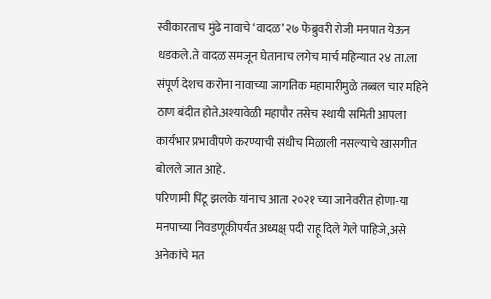स्वीकारताच मुंढे नावाचे ‘वादळ’ २७ फेब्रुवरी रोजी मनपात येऊन धडकले.ते वादळ समजून घेतानाच लगेच मार्च महिन्यात २४ ता.ला संपूर्ण देशच करोना नावाच्या जागतिक महामारीमुळे तब्बल चार महिने ठाण बंदीत होते.अश्यावेळी महापौर तसेच स्थायी समिती आपला कार्यभार प्रभावीपणे करण्याची संधीच मिळाली नसल्याचे खासगीत बोलले जात आहे.
परिणामी पिंटू झलके यांनाच आता २०२१ च्या जानेवरीत होणा-या मनपाच्या निवडणूकीपर्यंत अध्यक्ष् पदी राहू दिले गेले पाहिजे,असे अनेकांचे मत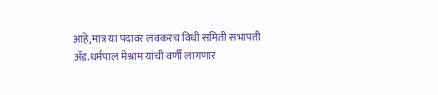आहे,मात्र या पदावर लवकरच विधी समिती सभापती ॲड.धर्मपाल मेश्राम यांची वर्णी लागणार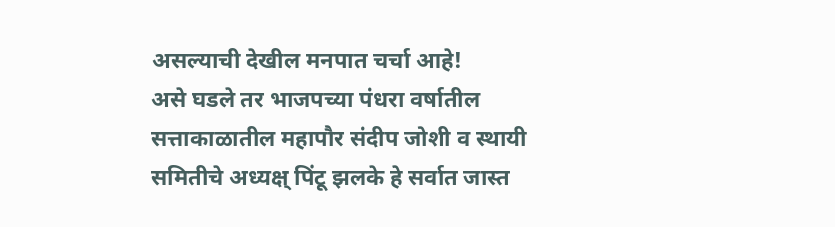असल्याची देखील मनपात चर्चा आहे!
असे घडले तर भाजपच्या पंधरा वर्षातील सत्ताकाळातील महापौर संदीप जोशी व स्थायी समितीचे अध्यक्ष् पिंटू झलके हे सर्वात जास्त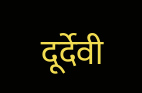दूर्देवी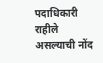पदाधिकारी राहीले असल्याची नोंद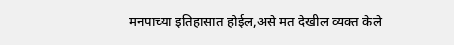मनपाच्या इतिहासात होईल,असे मत देखील व्यक्त केले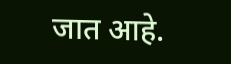जात आहे.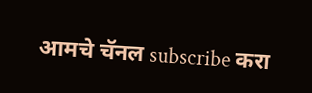आमचे चॅनल subscribe करा